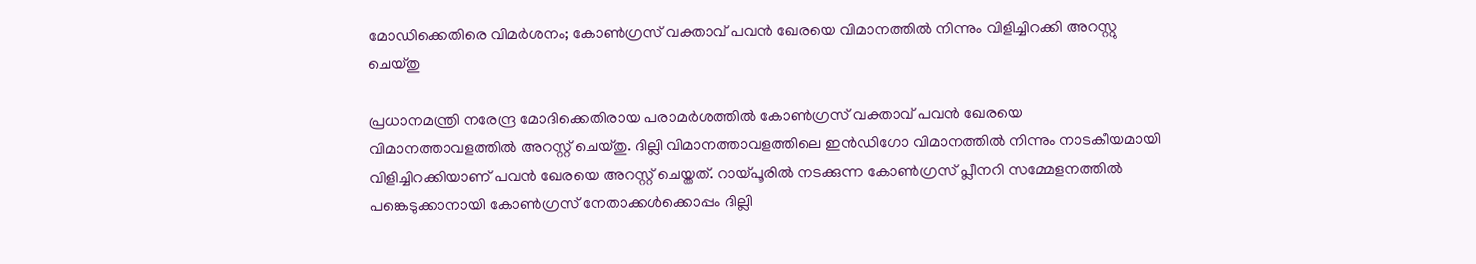മോഡിക്കെതിരെ വിമർശനം; കോൺഗ്രസ് വക്താവ് പവൻ ഖേരയെ വിമാനത്തിൽ നിന്നും വിളിച്ചിറക്കി അറസ്റ്റു ചെയ്തു

പ്രധാനമന്ത്രി നരേന്ദ്ര മോദിക്കെതിരായ പരാമർശത്തിൽ കോൺഗ്രസ് വക്താവ് പവൻ ഖേരയെ വിമാനത്താവളത്തിൽ അറസ്റ്റ് ചെയ്തു. ദില്ലി വിമാനത്താവളത്തിലെ ഇൻഡിഗോ വിമാനത്തിൽ നിന്നും നാടകീയമായി വിളിച്ചിറക്കിയാണ് പവൻ ഖേരയെ അറസ്റ്റ് ചെയ്തത്. റായ്പൂരിൽ നടക്കുന്ന കോൺഗ്രസ് പ്ലീനറി സമ്മേളനത്തിൽ പങ്കെടുക്കാനായി കോൺഗ്രസ് നേതാക്കൾക്കൊപ്പം ദില്ലി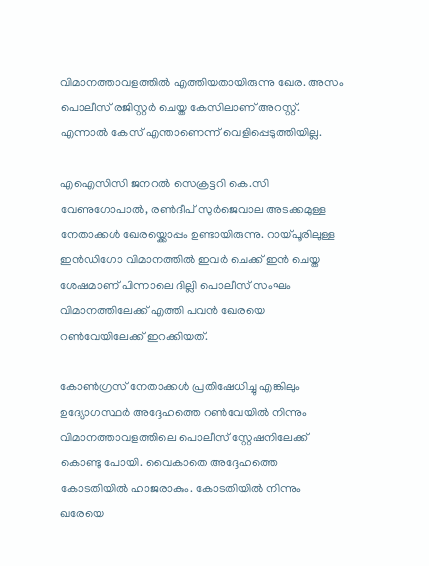വിമാനത്താവളത്തിൽ എത്തിയതായിരുന്നു ഖേര. അസം പൊലീസ് രജിസ്റ്റർ ചെയ്ത കേസിലാണ് അറസ്റ്റ്. എന്നാൽ കേസ് എന്താണെന്ന് വെളിപ്പെടുത്തിയില്ല.

എഐസിസി ജനറൽ സെക്രട്ടറി കെ.സി വേണുഗോപാൽ, രൺദീപ് സുർജെവാല അടക്കമുള്ള നേതാക്കൾ ഖേരയ്ക്കൊപ്പം ഉണ്ടായിരുന്നു. റായ്പൂരിലുള്ള ഇൻഡിഗോ വിമാനത്തിൽ ഇവർ ചെക്ക് ഇൻ ചെയ്ത ശേഷമാണ് പിന്നാലെ ദില്ലി പൊലീസ് സംഘം വിമാനത്തിലേക്ക് എത്തി പവൻ ഖേരയെ റൺവേയിലേക്ക് ഇറക്കിയത്.

കോൺഗ്രസ് നേതാക്കൾ പ്രതിഷേധിച്ചു എങ്കിലും ഉദ്യോഗസ്ഥർ അദ്ദേഹത്തെ റൺവേയിൽ നിന്നും വിമാനത്താവളത്തിലെ പൊലീസ് സ്റ്റേഷനിലേക്ക്  കൊണ്ടു പോയി. വൈകാതെ അദ്ദേഹത്തെ കോടതിയിൽ ഹാജരാകും. കോടതിയിൽ നിന്നും ഖരേയെ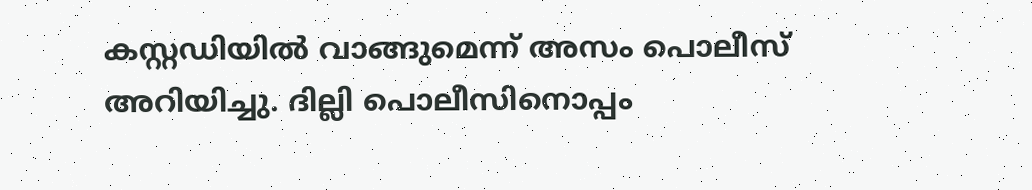കസ്റ്റഡിയിൽ വാങ്ങുമെന്ന് അസം പൊലീസ് അറിയിച്ചു. ദില്ലി പൊലീസിനൊപ്പം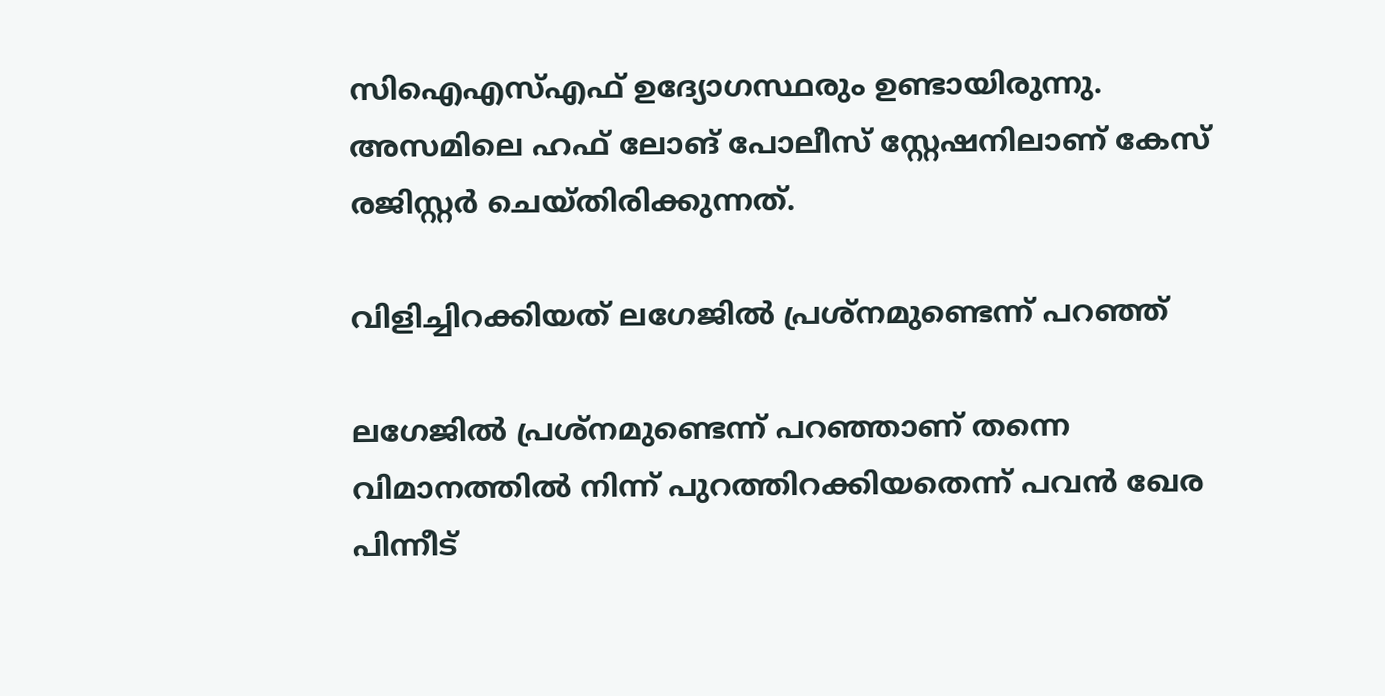സിഐഎസ്എഫ് ഉദ്യോഗസ്ഥരും ഉണ്ടായിരുന്നു.  അസമിലെ ഹഫ് ലോങ് പോലീസ് സ്റ്റേഷനിലാണ് കേസ് രജിസ്റ്റർ ചെയ്തിരിക്കുന്നത്.

വിളിച്ചിറക്കിയത് ലഗേജിൽ പ്രശ്നമുണ്ടെന്ന് പറഞ്ഞ്

ലഗേജിൽ പ്രശ്നമുണ്ടെന്ന് പറഞ്ഞാണ് തന്നെ വിമാനത്തിൽ നിന്ന് പുറത്തിറക്കിയതെന്ന് പവൻ ഖേര പിന്നീട്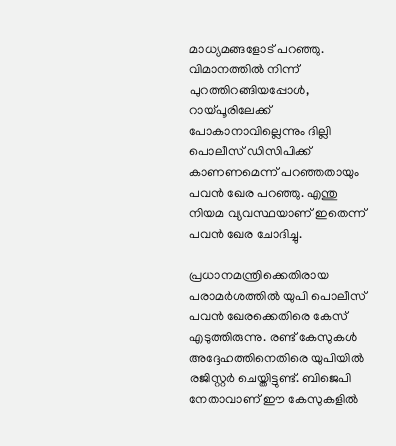മാധ്യമങ്ങളോട് പറഞ്ഞു. വിമാനത്തിൽ നിന്ന് പുറത്തിറങ്ങിയപ്പോൾ, റായ്പൂരിലേക്ക് പോകാനാവില്ലെന്നും ദില്ലി പൊലീസ് ഡിസിപിക്ക് കാണണമെന്ന് പറഞ്ഞതായും പവൻ ഖേര പറഞ്ഞു. എന്തു നിയമ വ്യവസ്ഥയാണ് ഇതെന്ന് പവൻ ഖേര ചോദിച്ചു.

പ്രധാനമന്ത്രിക്കെതിരായ പരാമർശത്തിൽ യുപി പൊലീസ് പവൻ ഖേരക്കെതിരെ കേസ് എടുത്തിരുന്നു. രണ്ട് കേസുകൾ അദ്ദേഹത്തിനെതിരെ യുപിയിൽ രജിസ്റ്റർ ചെയ്തിട്ടുണ്ട്. ബിജെപി നേതാവാണ് ഈ കേസുകളിൽ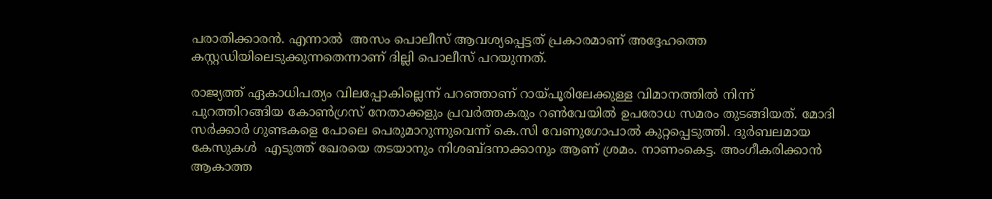പരാതിക്കാരൻ. എന്നാൽ  അസം പൊലീസ് ആവശ്യപ്പെട്ടത് പ്രകാരമാണ് അദ്ദേഹത്തെ കസ്റ്റഡിയിലെടുക്കുന്നതെന്നാണ് ദില്ലി പൊലീസ് പറയുന്നത്.

രാജ്യത്ത് ഏകാധിപത്യം വിലപ്പോകില്ലെന്ന് പറഞ്ഞാണ് റായ്പൂരിലേക്കുള്ള വിമാനത്തിൽ നിന്ന് പുറത്തിറങ്ങിയ കോൺഗ്രസ് നേതാക്കളും പ്രവർത്തകരും റൺവേയിൽ ഉപരോധ സമരം തുടങ്ങിയത്. മോദി സർക്കാർ ഗുണ്ടകളെ പോലെ പെരുമാറുന്നുവെന്ന് കെ.സി വേണുഗോപാൽ കുറ്റപ്പെടുത്തി. ദുർബലമായ കേസുകൾ  എടുത്ത് ഖേരയെ തടയാനും നിശബ്ദനാക്കാനും ആണ് ശ്രമം. നാണംകെട്ട. അംഗീകരിക്കാൻ ആകാത്ത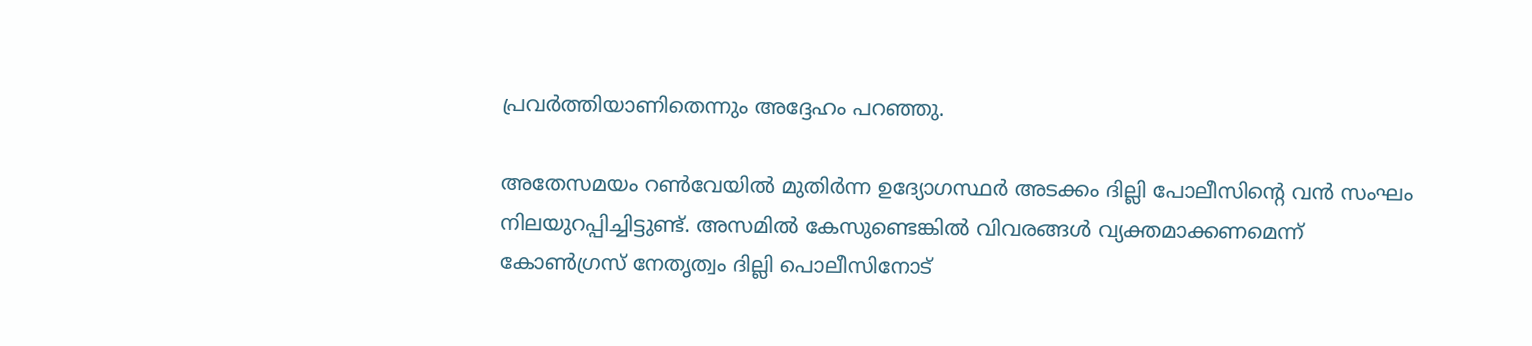പ്രവർത്തിയാണിതെന്നും അദ്ദേഹം പറഞ്ഞു.

അതേസമയം റൺവേയിൽ മുതിർന്ന ഉദ്യോഗസ്ഥർ അടക്കം ദില്ലി പോലീസിന്റെ വൻ സംഘം നിലയുറപ്പിച്ചിട്ടുണ്ട്. അസമിൽ കേസുണ്ടെങ്കിൽ വിവരങ്ങൾ വ്യക്തമാക്കണമെന്ന് കോൺഗ്രസ് നേതൃത്വം ദില്ലി പൊലീസിനോട്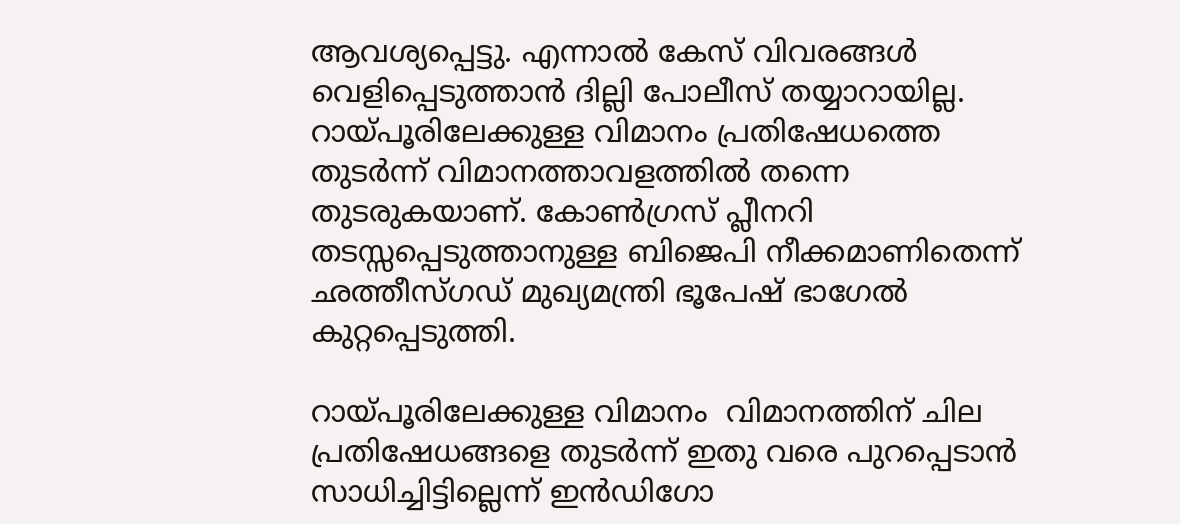ആവശ്യപ്പെട്ടു. എന്നാൽ കേസ് വിവരങ്ങൾ വെളിപ്പെടുത്താൻ ദില്ലി പോലീസ് തയ്യാറായില്ല. റായ്പൂരിലേക്കുള്ള വിമാനം പ്രതിഷേധത്തെ തുടർന്ന് വിമാനത്താവളത്തിൽ തന്നെ തുടരുകയാണ്. കോൺഗ്രസ് പ്ലീനറി തടസ്സപ്പെടുത്താനുള്ള ബിജെപി നീക്കമാണിതെന്ന് ഛത്തീസ്ഗഡ് മുഖ്യമന്ത്രി ഭൂപേഷ് ഭാഗേൽ കുറ്റപ്പെടുത്തി.

റായ്പൂരിലേക്കുള്ള വിമാനം  വിമാനത്തിന് ചില പ്രതിഷേധങ്ങളെ തുടർന്ന് ഇതു വരെ പുറപ്പെടാൻ സാധിച്ചിട്ടില്ലെന്ന് ഇൻഡിഗോ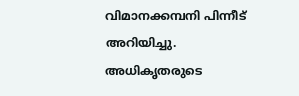വിമാനക്കമ്പനി പിന്നീട് അറിയിച്ചു. അധികൃതരുടെ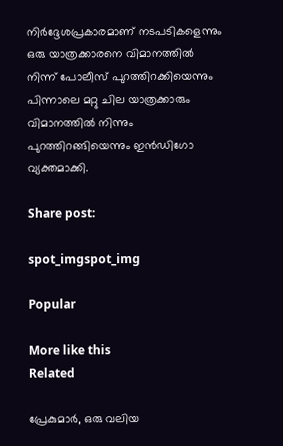നിർദ്ദേശപ്രകാരമാണ് നടപടികളെന്നും ഒരു യാത്രക്കാരനെ വിമാനത്തിൽ നിന്ന് പോലീസ് പുറത്തിറക്കിയെന്നും പിന്നാലെ മറ്റു ചില യാത്രക്കാരും വിമാനത്തിൽ നിന്നും പുറത്തിറങ്ങിയെന്നും ഇൻഡിഗോ വ്യക്തമാക്കി.

Share post:

spot_imgspot_img

Popular

More like this
Related

പ്രേകുമാർ, ഒരു വലിയ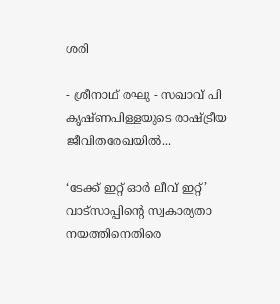ശരി

- ശ്രീനാഥ് രഘു - സഖാവ് പി കൃഷ്ണപിള്ളയുടെ രാഷ്ട്രീയ ജീവിതരേഖയിൽ...

‘ടേക്ക് ഇറ്റ് ഓർ ലീവ് ഇറ്റ്’ വാട്സാപ്പിന്റെ സ്വകാര്യതാ നയത്തിനെതിരെ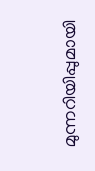മുന്നറിയിപ്പുമായി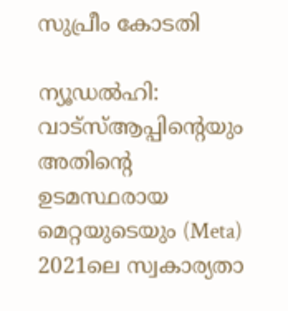സുപ്രീം കോടതി

ന്യൂഡൽഹി: വാട്‌സ്ആപ്പിന്റെയും അതിന്റെ ഉടമസ്ഥരായ മെറ്റയുടെയും (Meta) 2021ലെ സ്വകാര്യതാ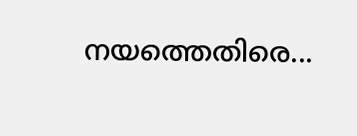നയത്തെതിരെ...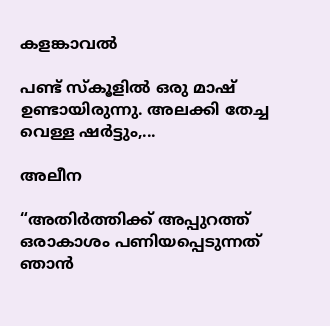കളങ്കാവൽ

പണ്ട് സ്കൂളിൽ ഒരു മാഷ് ഉണ്ടായിരുന്നു. അലക്കി തേച്ച വെള്ള ഷർട്ടും,...

അലീന

“അതിര്‍ത്തിക്ക് അപ്പുറത്ത് ഒരാകാശം പണിയപ്പെടുന്നത് ഞാന്‍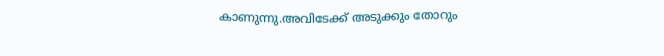കാണുന്നു.അവിടേക്ക് അടുക്കും തോറും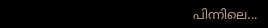പിന്നിലെ...